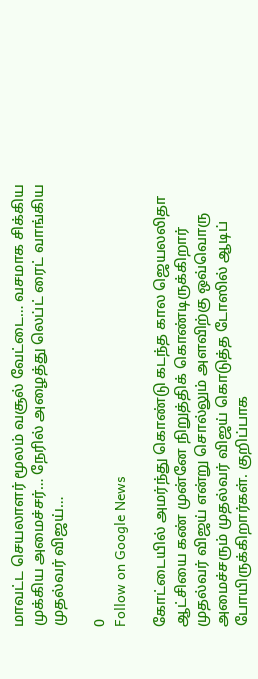மாவட்ட செயலாளர் மூலம் வசூல் வேட்டை… வசமாக சிக்கிய முக்கிய அமைச்சர்… நேரில் அழைத்து லெப்ட் ரைட் வாங்கிய முதல்வர் விஜய்…

0
Follow on Google News

கோட்டையில் அமர்ந்து கொண்டு கடந்த கால ஜெயலலிதா ஆட்சியை கண் முன்னே நிறுத்திக் கொண்டிருக்கிறார் முதல்வர் விஜய் என்று சொல்லும் அளவிற்கு ஒவ்வொரு அமைச்சரும் முதல்வர் விஜய் கொடுத்த டோஸில் ஆடிப் போயிருக்கிறார்கள். குறிப்பாக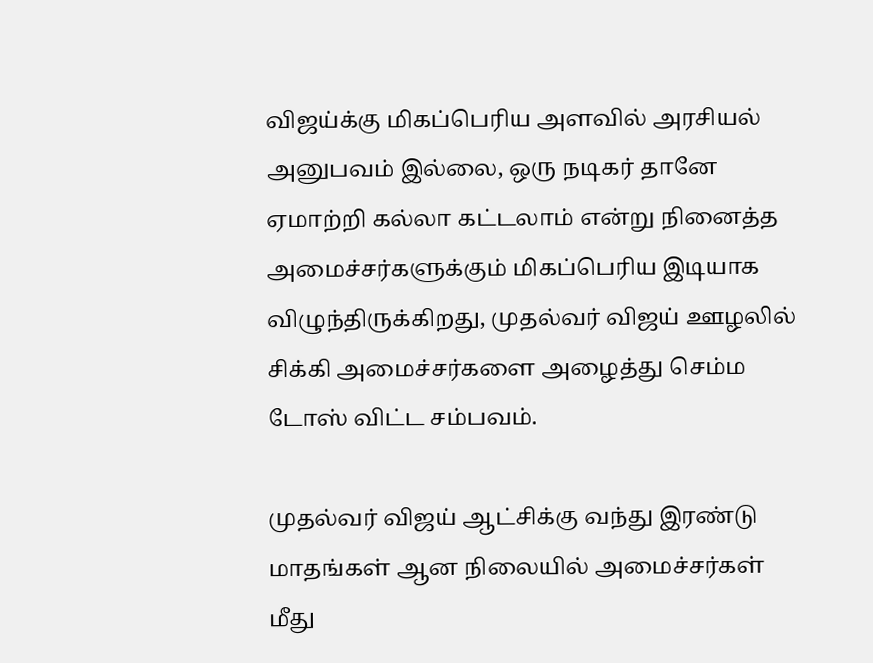விஜய்க்கு மிகப்பெரிய அளவில் அரசியல் அனுபவம் இல்லை, ஒரு நடிகர் தானே ஏமாற்றி கல்லா கட்டலாம் என்று நினைத்த அமைச்சர்களுக்கும் மிகப்பெரிய இடியாக விழுந்திருக்கிறது, முதல்வர் விஜய் ஊழலில் சிக்கி அமைச்சர்களை அழைத்து செம்ம டோஸ் விட்ட சம்பவம்.

முதல்வர் விஜய் ஆட்சிக்கு வந்து இரண்டு மாதங்கள் ஆன நிலையில் அமைச்சர்கள் மீது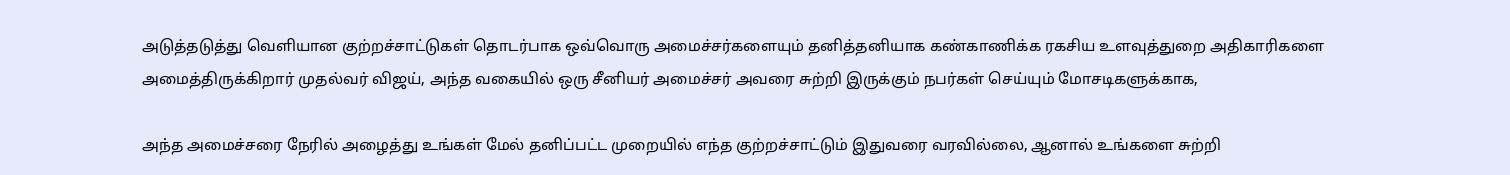அடுத்தடுத்து வெளியான குற்றச்சாட்டுகள் தொடர்பாக ஒவ்வொரு அமைச்சர்களையும் தனித்தனியாக கண்காணிக்க ரகசிய உளவுத்துறை அதிகாரிகளை அமைத்திருக்கிறார் முதல்வர் விஜய், அந்த வகையில் ஒரு சீனியர் அமைச்சர் அவரை சுற்றி இருக்கும் நபர்கள் செய்யும் மோசடிகளுக்காக,

அந்த அமைச்சரை நேரில் அழைத்து உங்கள் மேல் தனிப்பட்ட முறையில் எந்த குற்றச்சாட்டும் இதுவரை வரவில்லை, ஆனால் உங்களை சுற்றி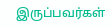இருப்பவர்கள்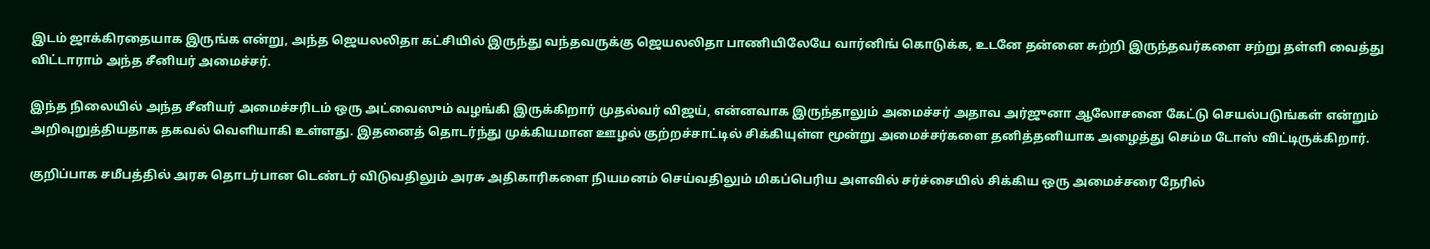இடம் ஜாக்கிரதையாக இருங்க என்று, அந்த ஜெயலலிதா கட்சியில் இருந்து வந்தவருக்கு ஜெயலலிதா பாணியிலேயே வார்னிங் கொடுக்க, உடனே தன்னை சுற்றி இருந்தவர்களை சற்று தள்ளி வைத்து விட்டாராம் அந்த சீனியர் அமைச்சர்.

இந்த நிலையில் அந்த சீனியர் அமைச்சரிடம் ஒரு அட்வைஸும் வழங்கி இருக்கிறார் முதல்வர் விஜய், என்னவாக இருந்தாலும் அமைச்சர் அதாவ அர்ஜுனா ஆலோசனை கேட்டு செயல்படுங்கள் என்றும் அறிவுறுத்தியதாக தகவல் வெளியாகி உள்ளது. இதனைத் தொடர்ந்து முக்கியமான ஊழல் குற்றச்சாட்டில் சிக்கியுள்ள மூன்று அமைச்சர்களை தனித்தனியாக அழைத்து செம்ம டோஸ் விட்டிருக்கிறார்.

குறிப்பாக சமீபத்தில் அரசு தொடர்பான டெண்டர் விடுவதிலும் அரசு அதிகாரிகளை நியமனம் செய்வதிலும் மிகப்பெரிய அளவில் சர்ச்சையில் சிக்கிய ஒரு அமைச்சரை நேரில்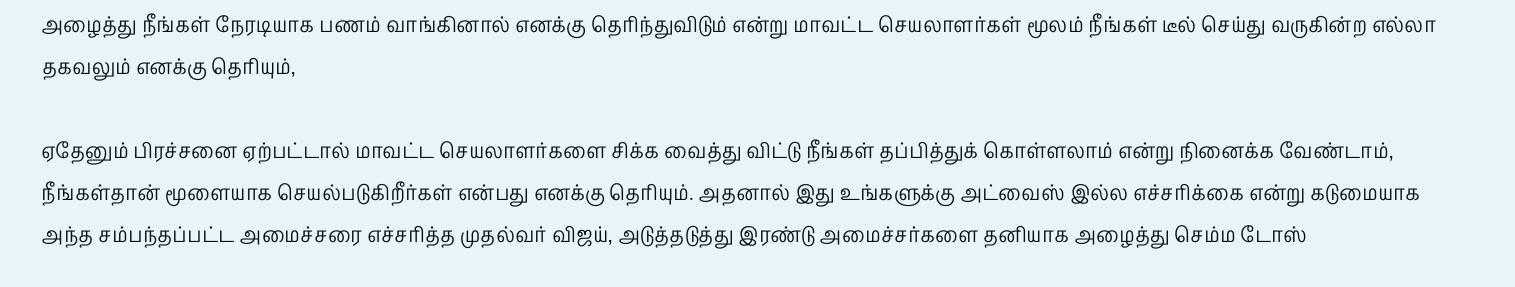அழைத்து நீங்கள் நேரடியாக பணம் வாங்கினால் எனக்கு தெரிந்துவிடும் என்று மாவட்ட செயலாளர்கள் மூலம் நீங்கள் டீல் செய்து வருகின்ற எல்லா தகவலும் எனக்கு தெரியும்,

ஏதேனும் பிரச்சனை ஏற்பட்டால் மாவட்ட செயலாளர்களை சிக்க வைத்து விட்டு நீங்கள் தப்பித்துக் கொள்ளலாம் என்று நினைக்க வேண்டாம், நீங்கள்தான் மூளையாக செயல்படுகிறீர்கள் என்பது எனக்கு தெரியும். அதனால் இது உங்களுக்கு அட்வைஸ் இல்ல எச்சரிக்கை என்று கடுமையாக அந்த சம்பந்தப்பட்ட அமைச்சரை எச்சரித்த முதல்வர் விஜய், அடுத்தடுத்து இரண்டு அமைச்சர்களை தனியாக அழைத்து செம்ம டோஸ்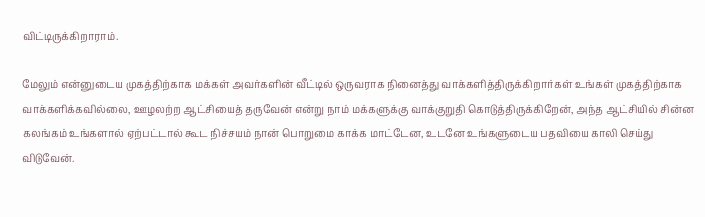விட்டிருக்கிறாராம்.

மேலும் என்னுடைய முகத்திற்காக மக்கள் அவர்களின் வீட்டில் ஒருவராக நினைத்து வாக்களித்திருக்கிறார்கள் உங்கள் முகத்திற்காக வாக்களிக்கவில்லை, ஊழலற்ற ஆட்சியைத் தருவேன் என்று நாம் மக்களுக்கு வாக்குறுதி கொடுத்திருக்கிறேன், அந்த ஆட்சியில் சின்ன கலங்கம் உங்களால் ஏற்பட்டால் கூட நிச்சயம் நான் பொறுமை காக்க மாட்டேன, உடனே உங்களுடைய பதவியை காலி செய்து விடுவேன்.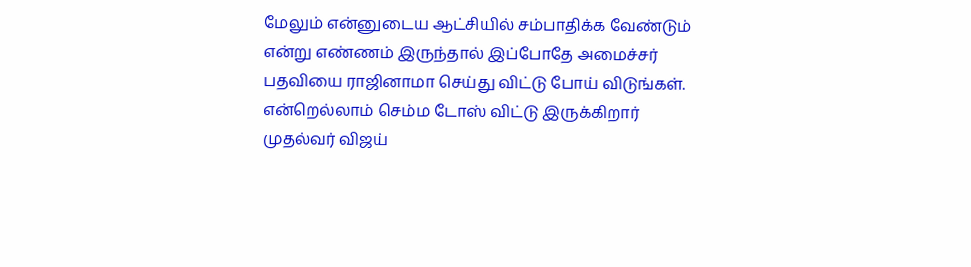மேலும் என்னுடைய ஆட்சியில் சம்பாதிக்க வேண்டும் என்று எண்ணம் இருந்தால் இப்போதே அமைச்சர் பதவியை ராஜினாமா செய்து விட்டு போய் விடுங்கள். என்றெல்லாம் செம்ம டோஸ் விட்டு இருக்கிறார் முதல்வர் விஜய்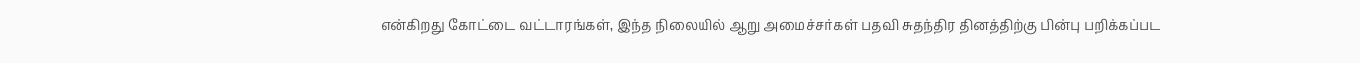என்கிறது கோட்டை வட்டாரங்கள், இந்த நிலையில் ஆறு அமைச்சர்கள் பதவி சுதந்திர தினத்திற்கு பின்பு பறிக்கப்பட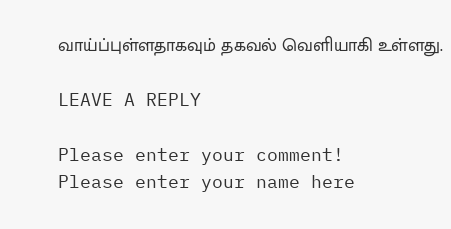வாய்ப்புள்ளதாகவும் தகவல் வெளியாகி உள்ளது.

LEAVE A REPLY

Please enter your comment!
Please enter your name here